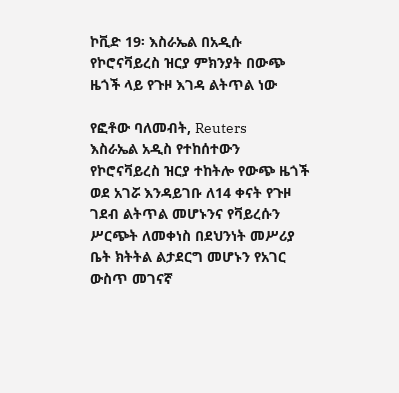ኮቪድ 19፡ እስራኤል በአዲሱ የኮሮናቫይረስ ዝርያ ምክንያት በውጭ ዜጎች ላይ የጉዞ እገዳ ልትጥል ነው

የፎቶው ባለመብት, Reuters
እስራኤል አዲስ የተከሰተውን የኮሮናቫይረስ ዝርያ ተከትሎ የውጭ ዜጎች ወደ አገሯ እንዳይገቡ ለ14 ቀናት የጉዞ ገደብ ልትጥል መሆኑንና የቫይረሱን ሥርጭት ለመቀነስ በደህንነት መሥሪያ ቤት ክትትል ልታደርግ መሆኑን የአገር ውስጥ መገናኛ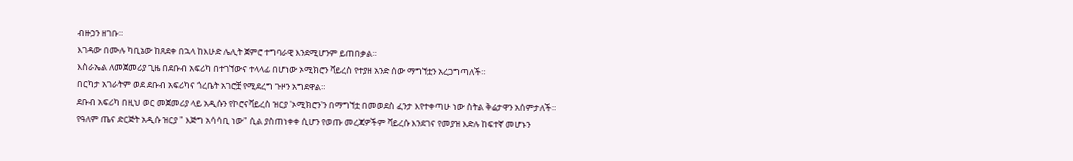ብዙኃን ዘገቡ።
እገዳው በሙሉ ካቢኔው ከጸደቀ በኋላ ከእሁድ ሌሊት ጀምሮ ተግባራዊ እንደሚሆንም ይጠበቃል።
እስራኤል ለመጀመሪያ ጊዜ በደቡብ አፍሪካ በተገኘውና ተላላፊ በሆነው ኦሚክሮን ቫይረስ የተያዘ አንድ ሰው ማግኘቷን አረጋግጣለች።
በርካታ አገራትም ወደ ደቡብ አፍሪካና ጎረቤት አገሮቿ የሚደረግ ጉዞን አግደዋል።
ደቡብ አፍሪካ በዚህ ወር መጀመሪያ ላይ አዲሱን የኮሮናቫይረስ ዝርያ 'ኦሚክሮን'ን በማግኘቷ በመወደስ ፈንታ እየተቀጣሁ ነው ስትል ቅሬታዋን አሰምታለች።
የዓለም ጤና ድርጅት አዲሱ ዝርያ " እጅግ አሳሳቢ ነው" ሲል ያስጠነቀቀ ሲሆን የወጡ መረጃዎችም ቫይረሱ እንደገና የመያዝ እድሉ ከፍተኛ መሆኑን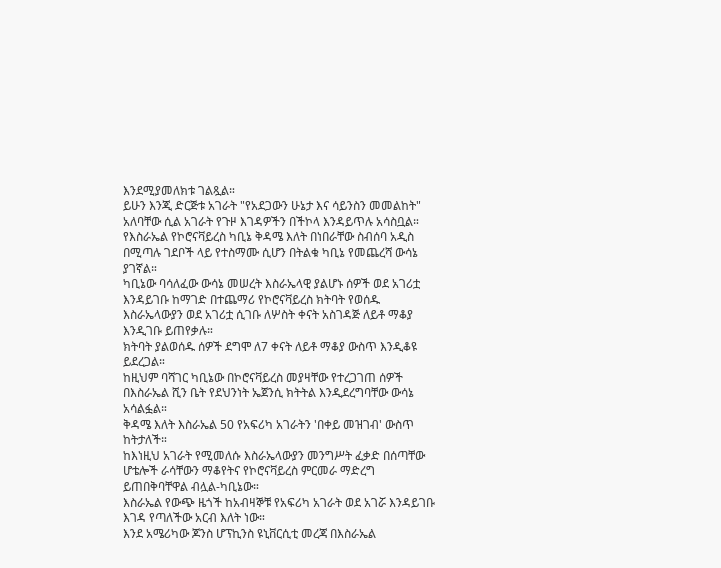እንደሚያመለክቱ ገልጿል።
ይሁን እንጂ ድርጅቱ አገራት "የአደጋውን ሁኔታ እና ሳይንስን መመልከት" አለባቸው ሲል አገራት የጉዞ እገዳዎችን በችኮላ እንዳይጥሉ አሳስቧል።
የእስራኤል የኮሮናቫይረስ ካቢኔ ቅዳሜ እለት በነበራቸው ስብሰባ አዲስ በሚጣሉ ገደቦች ላይ የተስማሙ ሲሆን በትልቁ ካቢኔ የመጨረሻ ውሳኔ ያገኛል።
ካቢኔው ባሳለፈው ውሳኔ መሠረት እስራኤላዊ ያልሆኑ ሰዎች ወደ አገሪቷ እንዳይገቡ ከማገድ በተጨማሪ የኮሮናቫይረስ ክትባት የወሰዱ እስራኤላውያን ወደ አገሪቷ ሲገቡ ለሦስት ቀናት አስገዳጅ ለይቶ ማቆያ እንዲገቡ ይጠየቃሉ።
ክትባት ያልወሰዱ ሰዎች ደግሞ ለ7 ቀናት ለይቶ ማቆያ ውስጥ እንዲቆዩ ይደረጋል።
ከዚህም ባሻገር ካቢኔው በኮሮናቫይረስ መያዛቸው የተረጋገጠ ሰዎች በእስራኤል ሺን ቤት የደህንነት ኤጀንሲ ክትትል እንዲደረግባቸው ውሳኔ አሳልፏል።
ቅዳሜ እለት እስራኤል 50 የአፍሪካ አገራትን 'በቀይ መዝገብ' ውስጥ ከትታለች።
ከእነዚህ አገራት የሚመለሱ እስራኤላውያን መንግሥት ፈቃድ በሰጣቸው ሆቴሎች ራሳቸውን ማቆየትና የኮሮናቫይረስ ምርመራ ማድረግ ይጠበቅባቸዋል ብሏል-ካቢኔው።
እስራኤል የውጭ ዜጎች ከአብዛኞቹ የአፍሪካ አገራት ወደ አገሯ እንዳይገቡ እገዳ የጣለችው አርብ እለት ነው።
እንደ አሜሪካው ጆንስ ሆፕኪንስ ዩኒቨርሲቲ መረጃ በእስራኤል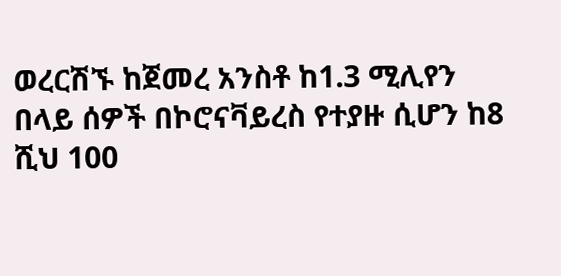ወረርሽኙ ከጀመረ አንስቶ ከ1.3 ሚሊየን በላይ ሰዎች በኮሮናቫይረስ የተያዙ ሲሆን ከ8 ሺህ 100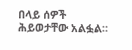በላይ ሰዎች ሕይወታቸው አልፏል።